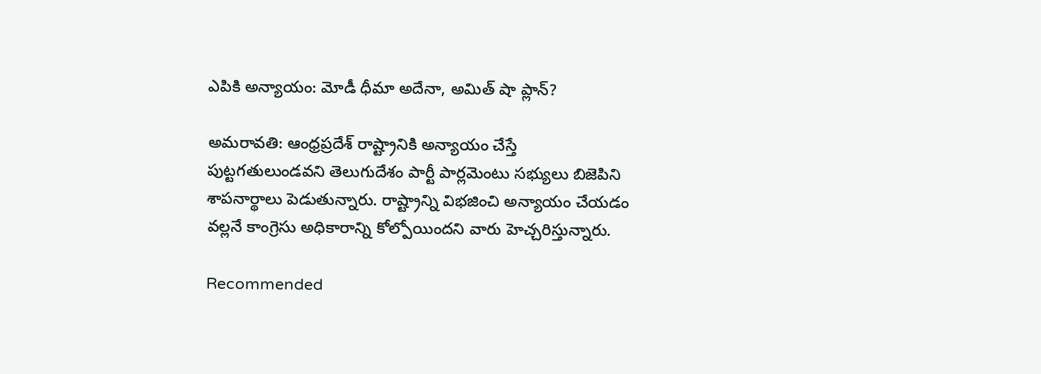ఎపికి అన్యాయం: మోడీ ధీమా అదేనా, అమిత్ షా ప్లాన్?

అమరావతి: ఆంధ్రప్రదేశ్ రాష్ట్రానికి అన్యాయం చేస్తే పుట్టగతులుండవని తెలుగుదేశం పార్టీ పార్లమెంటు సభ్యులు బిజెపిని శాపనార్థాలు పెడుతున్నారు. రాష్ట్రాన్ని విభజించి అన్యాయం చేయడం వల్లనే కాంగ్రెసు అధికారాన్ని కోల్పోయిందని వారు హెచ్చరిస్తున్నారు.

Recommended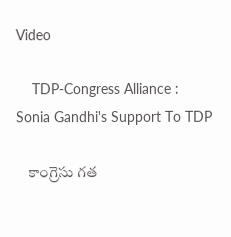Video

    TDP-Congress Alliance : Sonia Gandhi's Support To TDP

    కాంగ్రెసు గత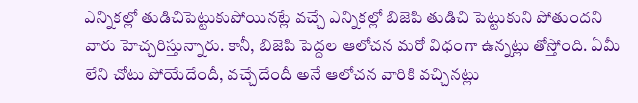ఎన్నికల్లో తుడిచిపెట్టుకుపోయినట్లే వచ్చే ఎన్నికల్లో బిజెపి తుడిచి పెట్టుకుని పోతుందని వారు హెచ్చరిస్తున్నారు. కానీ, బిజెపి పెద్దల ఆలోచన మరో విధంగా ఉన్నట్లు తోస్తోంది. ఏమీ లేని చోటు పోయేదేందీ, వచ్చేదేందీ అనే ఆలోచన వారికి వచ్చినట్లు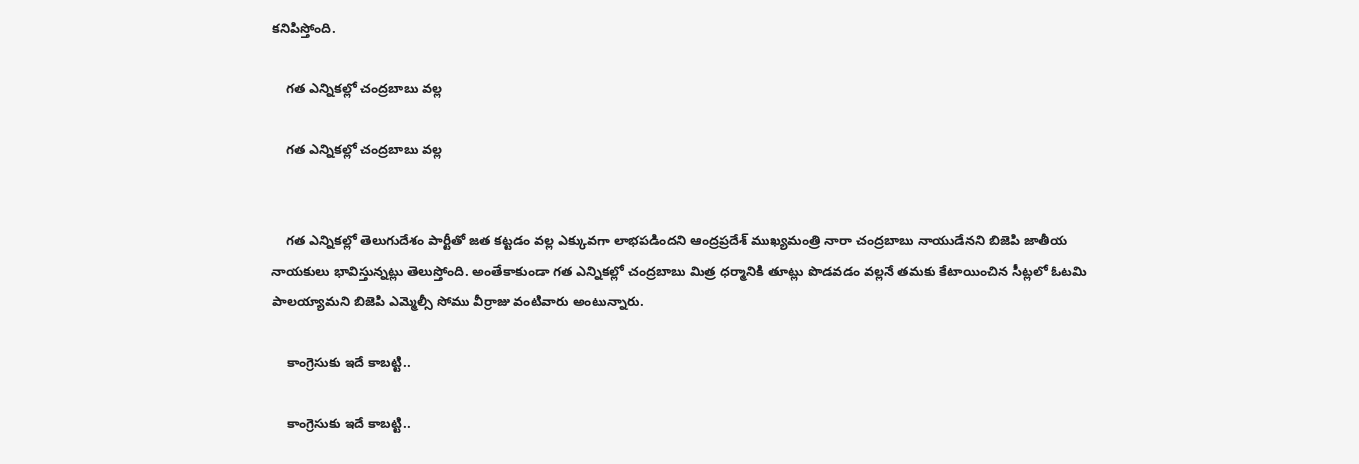కనిపిస్తోంది.

    గత ఎన్నికల్లో చంద్రబాబు వల్ల

    గత ఎన్నికల్లో చంద్రబాబు వల్ల


    గత ఎన్నికల్లో తెలుగుదేశం పార్టీతో జత కట్టడం వల్ల ఎక్కువగా లాభపడిందని ఆంద్రప్రదేశ్ ముఖ్యమంత్రి నారా చంద్రబాబు నాయుడేనని బిజెపి జాతీయ నాయకులు భావిస్తున్నట్లు తెలుస్తోంది. అంతేకాకుండా గత ఎన్నికల్లో చంద్రబాబు మిత్ర ధర్మానికి తూట్లు పొడవడం వల్లనే తమకు కేటాయించిన సీట్లలో ఓటమి పాలయ్యామని బిజెపి ఎమ్మెల్సీ సోము వీర్రాజు వంటివారు అంటున్నారు.

    కాంగ్రెసుకు ఇదే కాబట్టి..

    కాంగ్రెసుకు ఇదే కాబట్టి..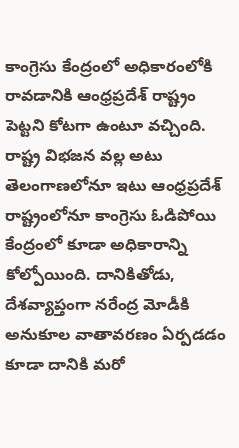కాంగ్రెసు కేంద్రంలో అధికారంలోకి రావడానికి ఆంధ్రప్రదేశ్ రాష్ట్రం పెట్టని కోటగా ఉంటూ వచ్చింది. రాష్ట్ర విభజన వల్ల అటు తెలంగాణలోనూ ఇటు ఆంధ్రప్రదేశ్ రాష్ట్రంలోనూ కాంగ్రెసు ఓడిపోయి కేంద్రంలో కూడా అధికారాన్ని కోల్పోయింది. దానికితోడు, దేశవ్యాప్తంగా నరేంద్ర మోడీకి అనుకూల వాతావరణం ఏర్పడడం కూడా దానికి మరో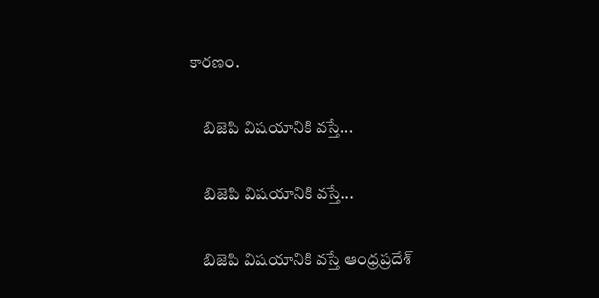కారణం.

    బిజెపి విషయానికి వస్తే...

    బిజెపి విషయానికి వస్తే...

    బిజెపి విషయానికి వస్తే ఆంధ్రప్రదేశ్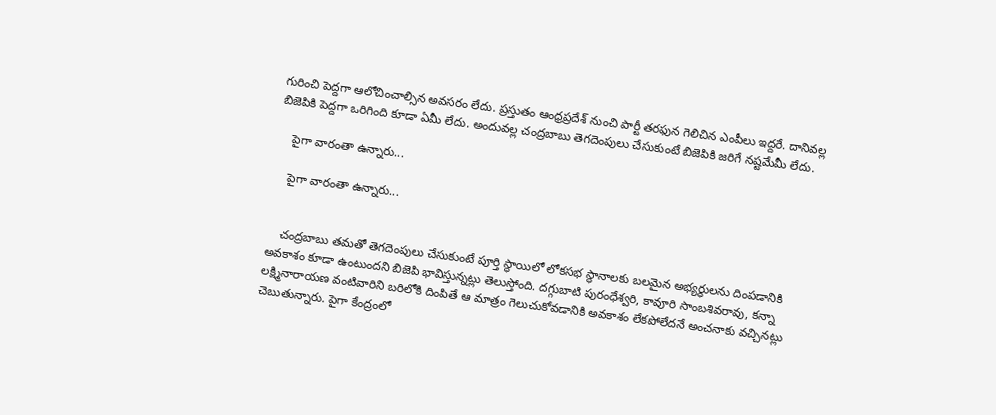గురించి పెద్దగా ఆలోచించాల్సిన అవసరం లేదు. ప్రస్తుతం ఆంధ్రప్రదేశ్ నుంచి పార్టీ తరఫున గెలిచిన ఎంపీలు ఇద్దరే. దానివల్ల బిజెపికి పెద్దగా ఒరిగింది కూడా ఏమీ లేదు. అందువల్ల చంద్రబాబు తెగదెంపులు చేసుకుంటే బిజెపికి జరిగే నష్టమేమీ లేదు.

    పైగా వారంతా ఉన్నారు...

    పైగా వారంతా ఉన్నారు...


    చంద్రబాబు తమతో తెగదెంపులు చేసుకుంటే పూర్తి స్థాయిలో లోకసభ స్థానాలకు బలమైన అభ్యర్థులను దింపడానికి అవకాశం కూడా ఉంటుందని బిజెపి భావిస్తున్నట్లు తెలుస్తోంది. దగ్గుబాటి పురంధేశ్వరి, కావూరి సాంబశివరావు, కన్నా లక్ష్మినారాయణ వంటివారిని బరిలోకి దింపితే ఆ మాత్రం గెలుచుకోవడానికి అవకాశం లేకపోలేదనే అంచనాకు వచ్చినట్లు చెబుతున్నారు. పైగా కేంద్రంలో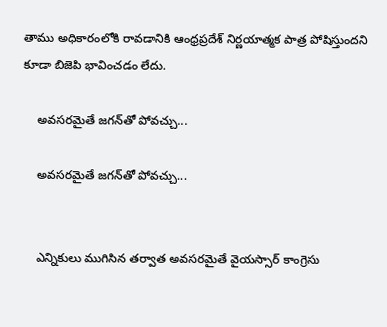తాము అధికారంలోకి రావడానికి ఆంధ్రప్రదేశ్ నిర్ణయాత్మక పాత్ర పోషిస్తుందని కూడా బిజెపి భావించడం లేదు.

    అవసరమైతే జగన్‌తో పోవచ్చు...

    అవసరమైతే జగన్‌తో పోవచ్చు...


    ఎన్నికులు ముగిసిన తర్వాత అవసరమైతే వైయస్సార్ కాంగ్రెసు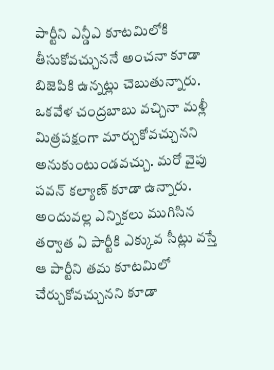పార్టీని ఎన్డీఎ కూటమిలోకి తీసుకోవచ్చుననే అంచనా కూడా బిజెపికి ఉన్నట్లు చెబుతున్నారు. ఒకవేళ చంద్రబాబు వచ్చినా మళ్లీ మిత్రపక్షంగా మార్చుకోవచ్చునని అనుకుంటుండవచ్చు. మరో వైపు పవన్ కల్యాణ్ కూడా ఉన్నారు. అందువల్ల ఎన్నికలు ముగిసిన తర్వాత ఏ పార్టీకి ఎక్కువ సీట్లు వస్తే ఆ పార్టీని తమ కూటమిలో చేర్చుకోవచ్చునని కూడా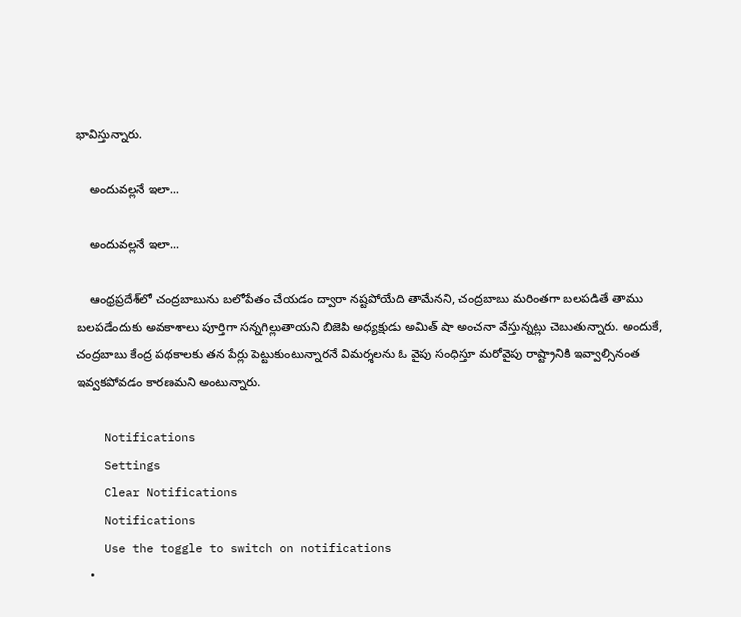భావిస్తున్నారు.

    అందువల్లనే ఇలా...

    అందువల్లనే ఇలా...

    ఆంధ్రప్రదేశ్‌లో చంద్రబాబును బలోపేతం చేయడం ద్వారా నష్టపోయేది తామేనని, చంద్రబాబు మరింతగా బలపడితే తాము బలపడేందుకు అవకాశాలు పూర్తిగా సన్నగిల్లుతాయని బిజెపి అధ్యక్షుడు అమిత్ షా అంచనా వేస్తున్నట్లు చెబుతున్నారు. అందుకే, చంద్రబాబు కేంద్ర పథకాలకు తన పేర్లు పెట్టుకుంటున్నారనే విమర్శలను ఓ వైపు సంధిస్తూ మరోవైపు రాష్ట్రానికి ఇవ్వాల్సినంత ఇవ్వకపోవడం కారణమని అంటున్నారు.

    Notifications
    Settings
    Clear Notifications
    Notifications
    Use the toggle to switch on notifications
    •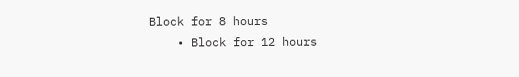Block for 8 hours
    • Block for 12 hours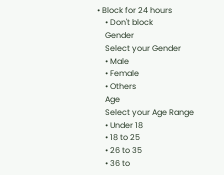• Block for 24 hours
    • Don't block
    Gender
    Select your Gender
    • Male
    • Female
    • Others
    Age
    Select your Age Range
    • Under 18
    • 18 to 25
    • 26 to 35
    • 36 to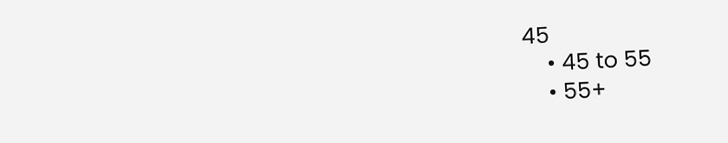45
    • 45 to 55
    • 55+